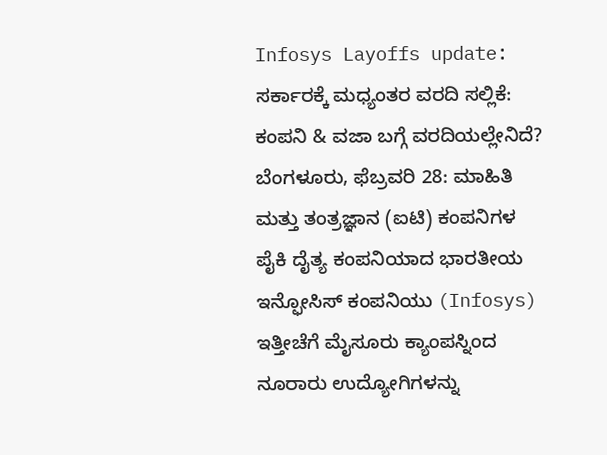Infosys Layoffs update: ಸರ್ಕಾರಕ್ಕೆ ಮಧ್ಯಂತರ ವರದಿ ಸಲ್ಲಿಕೆ: ಕಂಪನಿ & ವಜಾ ಬಗ್ಗೆ ವರದಿಯಲ್ಲೇನಿದೆ?
ಬೆಂಗಳೂರು, ಫೆಬ್ರವರಿ 28: ಮಾಹಿತಿ ಮತ್ತು ತಂತ್ರಜ್ಞಾನ (ಐಟಿ) ಕಂಪನಿಗಳ ಪೈಕಿ ದೈತ್ಯ ಕಂಪನಿಯಾದ ಭಾರತೀಯ ಇನ್ಫೋಸಿಸ್ ಕಂಪನಿಯು (Infosys) ಇತ್ತೀಚೆಗೆ ಮೈಸೂರು ಕ್ಯಾಂಪಸ್ನಿಂದ ನೂರಾರು ಉದ್ಯೋಗಿಗಳನ್ನು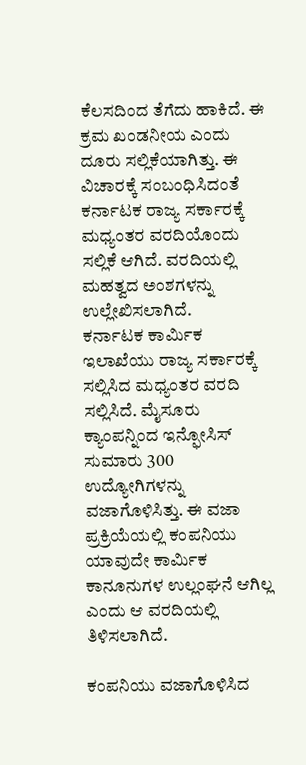ಕೆಲಸದಿಂದ ತೆಗೆದು ಹಾಕಿದೆ. ಈ ಕ್ರಮ ಖಂಡನೀಯ ಎಂದು ದೂರು ಸಲ್ಲಿಕೆಯಾಗಿತ್ತು. ಈ ವಿಚಾರಕ್ಕೆ ಸಂಬಂಧಿಸಿದಂತೆ ಕರ್ನಾಟಕ ರಾಜ್ಯ ಸರ್ಕಾರಕ್ಕೆ ಮಧ್ಯಂತರ ವರದಿಯೊಂದು ಸಲ್ಲಿಕೆ ಆಗಿದೆ. ವರದಿಯಲ್ಲಿ ಮಹತ್ವದ ಅಂಶಗಳನ್ನು ಉಲ್ಲೇಖಿಸಲಾಗಿದೆ.
ಕರ್ನಾಟಕ ಕಾರ್ಮಿಕ ಇಲಾಖೆಯು ರಾಜ್ಯ ಸರ್ಕಾರಕ್ಕೆ ಸಲ್ಲಿಸಿದ ಮಧ್ಯಂತರ ವರದಿ ಸಲ್ಲಿಸಿದೆ. ಮೈಸೂರು ಕ್ಯಾಂಪನ್ನಿಂದ ಇನ್ಫೋಸಿಸ್ ಸುಮಾರು 300 ಉದ್ಯೋಗಿಗಳನ್ನು ವಜಾಗೊಳಿಸಿತ್ತು. ಈ ವಜಾ ಪ್ರಕ್ರಿಯೆಯಲ್ಲಿ ಕಂಪನಿಯು ಯಾವುದೇ ಕಾರ್ಮಿಕ ಕಾನೂನುಗಳ ಉಲ್ಲಂಘನೆ ಆಗಿಲ್ಲ ಎಂದು ಆ ವರದಿಯಲ್ಲಿ ತಿಳಿಸಲಾಗಿದೆ.

ಕಂಪನಿಯು ವಜಾಗೊಳಿಸಿದ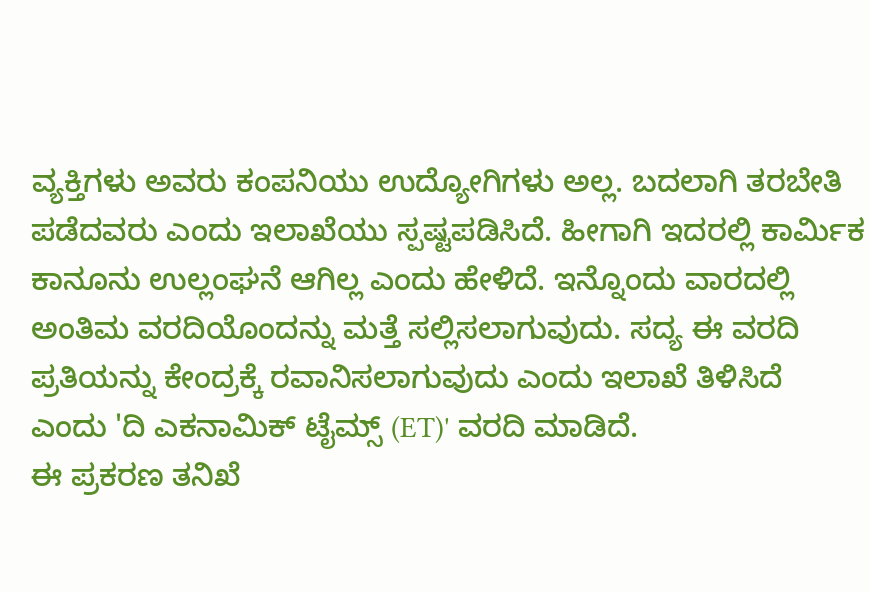ವ್ಯಕ್ತಿಗಳು ಅವರು ಕಂಪನಿಯು ಉದ್ಯೋಗಿಗಳು ಅಲ್ಲ. ಬದಲಾಗಿ ತರಬೇತಿ ಪಡೆದವರು ಎಂದು ಇಲಾಖೆಯು ಸ್ಪಷ್ಟಪಡಿಸಿದೆ. ಹೀಗಾಗಿ ಇದರಲ್ಲಿ ಕಾರ್ಮಿಕ ಕಾನೂನು ಉಲ್ಲಂಘನೆ ಆಗಿಲ್ಲ ಎಂದು ಹೇಳಿದೆ. ಇನ್ನೊಂದು ವಾರದಲ್ಲಿ ಅಂತಿಮ ವರದಿಯೊಂದನ್ನು ಮತ್ತೆ ಸಲ್ಲಿಸಲಾಗುವುದು. ಸದ್ಯ ಈ ವರದಿ ಪ್ರತಿಯನ್ನು ಕೇಂದ್ರಕ್ಕೆ ರವಾನಿಸಲಾಗುವುದು ಎಂದು ಇಲಾಖೆ ತಿಳಿಸಿದೆ ಎಂದು 'ದಿ ಎಕನಾಮಿಕ್ ಟೈಮ್ಸ್ (ET)' ವರದಿ ಮಾಡಿದೆ.
ಈ ಪ್ರಕರಣ ತನಿಖೆ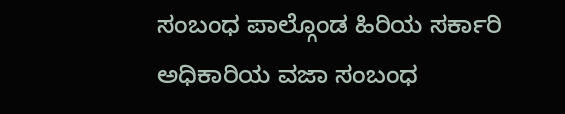ಸಂಬಂಧ ಪಾಲ್ಗೊಂಡ ಹಿರಿಯ ಸರ್ಕಾರಿ ಅಧಿಕಾರಿಯ ವಜಾ ಸಂಬಂಧ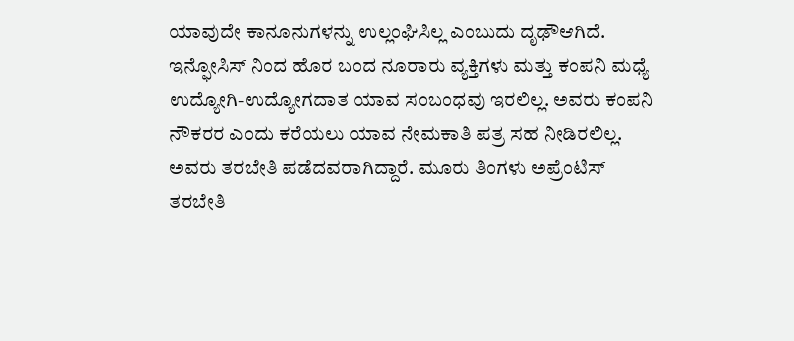ಯಾವುದೇ ಕಾನೂನುಗಳನ್ನು ಉಲ್ಲಂಘಿಸಿಲ್ಲ ಎಂಬುದು ದೃಢೌಆಗಿದೆ. ಇನ್ಫೋಸಿಸ್ ನಿಂದ ಹೊರ ಬಂದ ನೂರಾರು ವ್ಯಕ್ತಿಗಳು ಮತ್ತು ಕಂಪನಿ ಮಧ್ಯೆ ಉದ್ಯೋಗಿ-ಉದ್ಯೋಗದಾತ ಯಾವ ಸಂಬಂಧವು ಇರಲಿಲ್ಲ. ಅವರು ಕಂಪನಿ ನೌಕರರ ಎಂದು ಕರೆಯಲು ಯಾವ ನೇಮಕಾತಿ ಪತ್ರ ಸಹ ನೀಡಿರಲಿಲ್ಲ. ಅವರು ತರಬೇತಿ ಪಡೆದವರಾಗಿದ್ದಾರೆ. ಮೂರು ತಿಂಗಳು ಅಪ್ರೆಂಟಿಸ್ ತರಬೇತಿ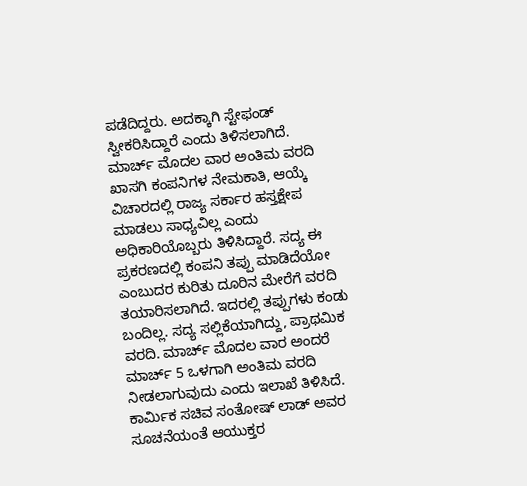ಪಡೆದಿದ್ದರು. ಅದಕ್ಕಾಗಿ ಸ್ಟೇಫಂಡ್ ಸ್ವೀಕರಿಸಿದ್ದಾರೆ ಎಂದು ತಿಳಿಸಲಾಗಿದೆ.
ಮಾರ್ಚ್ ಮೊದಲ ವಾರ ಅಂತಿಮ ವರದಿ
ಖಾಸಗಿ ಕಂಪನಿಗಳ ನೇಮಕಾತಿ, ಆಯ್ಕೆ ವಿಚಾರದಲ್ಲಿ ರಾಜ್ಯ ಸರ್ಕಾರ ಹಸ್ತಕ್ಷೇಪ ಮಾಡಲು ಸಾಧ್ಯವಿಲ್ಲ ಎಂದು ಅಧಿಕಾರಿಯೊಬ್ಬರು ತಿಳಿಸಿದ್ದಾರೆ. ಸದ್ಯ ಈ ಪ್ರಕರಣದಲ್ಲಿ ಕಂಪನಿ ತಪ್ಪು ಮಾಡಿದೆಯೋ ಎಂಬುದರ ಕುರಿತು ದೂರಿನ ಮೇರೆಗೆ ವರದಿ ತಯಾರಿಸಲಾಗಿದೆ. ಇದರಲ್ಲಿ ತಪ್ಪುಗಳು ಕಂಡು ಬಂದಿಲ್ಲ. ಸದ್ಯ ಸಲ್ಲಿಕೆಯಾಗಿದ್ದು, ಪ್ರಾಥಮಿಕ ವರದಿ. ಮಾರ್ಚ್ ಮೊದಲ ವಾರ ಅಂದರೆ ಮಾರ್ಚ್ 5 ಒಳಗಾಗಿ ಅಂತಿಮ ವರದಿ ನೀಡಲಾಗುವುದು ಎಂದು ಇಲಾಖೆ ತಿಳಿಸಿದೆ.
ಕಾರ್ಮಿಕ ಸಚಿವ ಸಂತೋಷ್ ಲಾಡ್ ಅವರ ಸೂಚನೆಯಂತೆ ಆಯುಕ್ತರ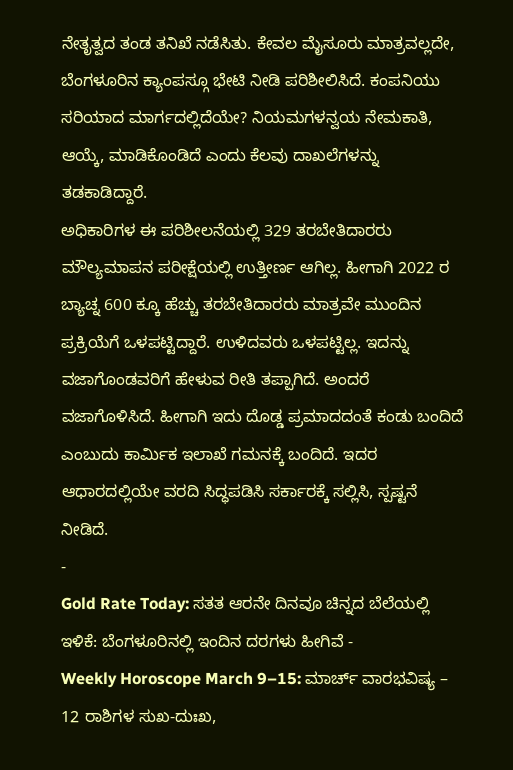ನೇತೃತ್ವದ ತಂಡ ತನಿಖೆ ನಡೆಸಿತು. ಕೇವಲ ಮೈಸೂರು ಮಾತ್ರವಲ್ಲದೇ, ಬೆಂಗಳೂರಿನ ಕ್ಯಾಂಪಸ್ಗೂ ಭೇಟಿ ನೀಡಿ ಪರಿಶೀಲಿಸಿದೆ. ಕಂಪನಿಯು ಸರಿಯಾದ ಮಾರ್ಗದಲ್ಲಿದೆಯೇ? ನಿಯಮಗಳನ್ವಯ ನೇಮಕಾತಿ, ಆಯ್ಕೆ, ಮಾಡಿಕೊಂಡಿದೆ ಎಂದು ಕೆಲವು ದಾಖಲೆಗಳನ್ನು ತಡಕಾಡಿದ್ದಾರೆ.
ಅಧಿಕಾರಿಗಳ ಈ ಪರಿಶೀಲನೆಯಲ್ಲಿ 329 ತರಬೇತಿದಾರರು ಮೌಲ್ಯಮಾಪನ ಪರೀಕ್ಷೆಯಲ್ಲಿ ಉತ್ತೀರ್ಣ ಆಗಿಲ್ಲ. ಹೀಗಾಗಿ 2022 ರ ಬ್ಯಾಚ್ನ 600 ಕ್ಕೂ ಹೆಚ್ಚು ತರಬೇತಿದಾರರು ಮಾತ್ರವೇ ಮುಂದಿನ ಪ್ರಕ್ರಿಯೆಗೆ ಒಳಪಟ್ಟಿದ್ದಾರೆ. ಉಳಿದವರು ಒಳಪಟ್ಟಿಲ್ಲ. ಇದನ್ನು ವಜಾಗೊಂಡವರಿಗೆ ಹೇಳುವ ರೀತಿ ತಪ್ಪಾಗಿದೆ. ಅಂದರೆ ವಜಾಗೊಳಿಸಿದೆ. ಹೀಗಾಗಿ ಇದು ದೊಡ್ಡ ಪ್ರಮಾದದಂತೆ ಕಂಡು ಬಂದಿದೆ ಎಂಬುದು ಕಾರ್ಮಿಕ ಇಲಾಖೆ ಗಮನಕ್ಕೆ ಬಂದಿದೆ. ಇದರ ಆಧಾರದಲ್ಲಿಯೇ ವರದಿ ಸಿದ್ಧಪಡಿಸಿ ಸರ್ಕಾರಕ್ಕೆ ಸಲ್ಲಿಸಿ, ಸ್ಪಷ್ಟನೆ ನೀಡಿದೆ.
-
Gold Rate Today: ಸತತ ಆರನೇ ದಿನವೂ ಚಿನ್ನದ ಬೆಲೆಯಲ್ಲಿ ಇಳಿಕೆ: ಬೆಂಗಳೂರಿನಲ್ಲಿ ಇಂದಿನ ದರಗಳು ಹೀಗಿವೆ -
Weekly Horoscope March 9–15: ಮಾರ್ಚ್ ವಾರಭವಿಷ್ಯ – 12 ರಾಶಿಗಳ ಸುಖ-ದುಃಖ,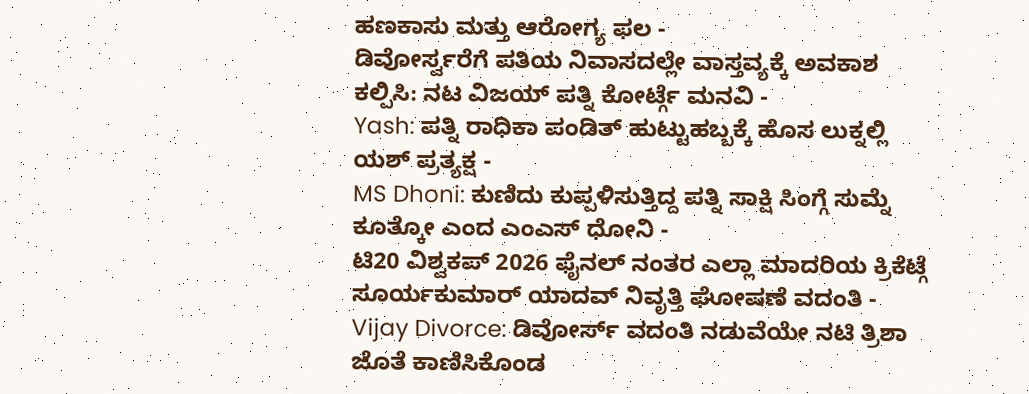ಹಣಕಾಸು ಮತ್ತು ಆರೋಗ್ಯ ಫಲ -
ಡಿವೋರ್ಸ್ವರೆಗೆ ಪತಿಯ ನಿವಾಸದಲ್ಲೇ ವಾಸ್ತವ್ಯಕ್ಕೆ ಅವಕಾಶ ಕಲ್ಪಿಸಿ: ನಟ ವಿಜಯ್ ಪತ್ನಿ ಕೋರ್ಟ್ಗೆ ಮನವಿ -
Yash: ಪತ್ನಿ ರಾಧಿಕಾ ಪಂಡಿತ್ ಹುಟ್ಟುಹಬ್ಬಕ್ಕೆ ಹೊಸ ಲುಕ್ನಲ್ಲಿ ಯಶ್ ಪ್ರತ್ಯಕ್ಷ -
MS Dhoni: ಕುಣಿದು ಕುಪ್ಪಳಿಸುತ್ತಿದ್ದ ಪತ್ನಿ ಸಾಕ್ಷಿ ಸಿಂಗ್ಗೆ ಸುಮ್ನೆ ಕೂತ್ಕೋ ಎಂದ ಎಂಎಸ್ ಧೋನಿ -
ಟಿ20 ವಿಶ್ವಕಪ್ 2026 ಫೈನಲ್ ನಂತರ ಎಲ್ಲಾ ಮಾದರಿಯ ಕ್ರಿಕೆಟ್ಗೆ ಸೂರ್ಯಕುಮಾರ್ ಯಾದವ್ ನಿವೃತ್ತಿ ಘೋಷಣೆ ವದಂತಿ -
Vijay Divorce: ಡಿವೋರ್ಸ್ ವದಂತಿ ನಡುವೆಯೇ ನಟಿ ತ್ರಿಶಾ ಜೊತೆ ಕಾಣಿಸಿಕೊಂಡ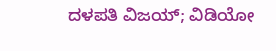ದಳಪತಿ ವಿಜಯ್; ವಿಡಿಯೋ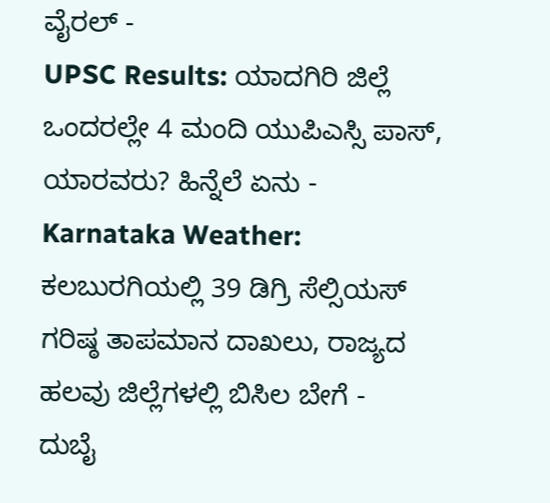ವೈರಲ್ -
UPSC Results: ಯಾದಗಿರಿ ಜಿಲ್ಲೆ ಒಂದರಲ್ಲೇ 4 ಮಂದಿ ಯುಪಿಎಸ್ಸಿ ಪಾಸ್, ಯಾರವರು? ಹಿನ್ನೆಲೆ ಏನು -
Karnataka Weather: ಕಲಬುರಗಿಯಲ್ಲಿ 39 ಡಿಗ್ರಿ ಸೆಲ್ಸಿಯಸ್ ಗರಿಷ್ಠ ತಾಪಮಾನ ದಾಖಲು, ರಾಜ್ಯದ ಹಲವು ಜಿಲ್ಲೆಗಳಲ್ಲಿ ಬಿಸಿಲ ಬೇಗೆ -
ದುಬೈ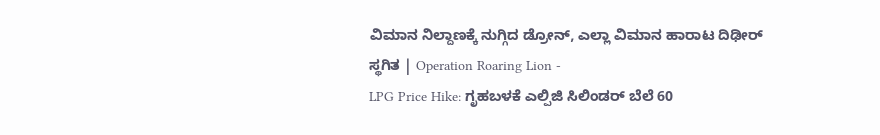ವಿಮಾನ ನಿಲ್ದಾಣಕ್ಕೆ ನುಗ್ಗಿದ ಡ್ರೋನ್, ಎಲ್ಲಾ ವಿಮಾನ ಹಾರಾಟ ದಿಢೀರ್ ಸ್ಥಗಿತ | Operation Roaring Lion -
LPG Price Hike: ಗೃಹಬಳಕೆ ಎಲ್ಪಿಜಿ ಸಿಲಿಂಡರ್ ಬೆಲೆ 60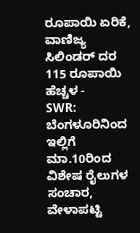ರೂಪಾಯಿ ಏರಿಕೆ, ವಾಣಿಜ್ಯ ಸಿಲಿಂಡರ್ ದರ 115 ರೂಪಾಯಿ ಹೆಚ್ಚಳ -
SWR: ಬೆಂಗಳೂರಿನಿಂದ ಇಲ್ಲಿಗೆ ಮಾ.10ರಿಂದ ವಿಶೇಷ ರೈಲುಗಳ ಸಂಚಾರ, ವೇಳಾಪಟ್ಟಿ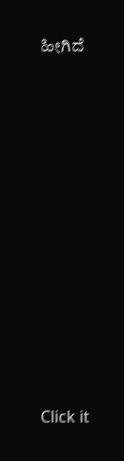ಹೀಗಿದೆ












Click it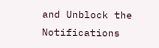and Unblock the Notifications